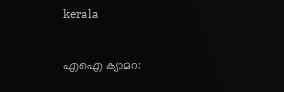kerala

എഐ ക്യാമറ: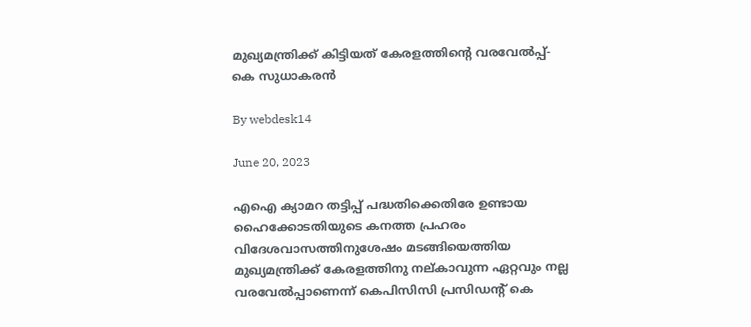മുഖ്യമന്ത്രിക്ക് കിട്ടിയത് കേരളത്തിന്റെ വരവേല്‍പ്പ്‌- കെ സുധാകരന്‍

By webdesk14

June 20, 2023

എഐ ക്യാമറ തട്ടിപ്പ് പദ്ധതിക്കെതിരേ ഉണ്ടായ ഹൈക്കോടതിയുടെ കനത്ത പ്രഹരം വിദേശവാസത്തിനുശേഷം മടങ്ങിയെത്തിയ മുഖ്യമന്ത്രിക്ക് കേരളത്തിനു നല്കാവുന്ന ഏറ്റവും നല്ല വരവേല്‍പ്പാണെന്ന് കെപിസിസി പ്രസിഡന്റ് കെ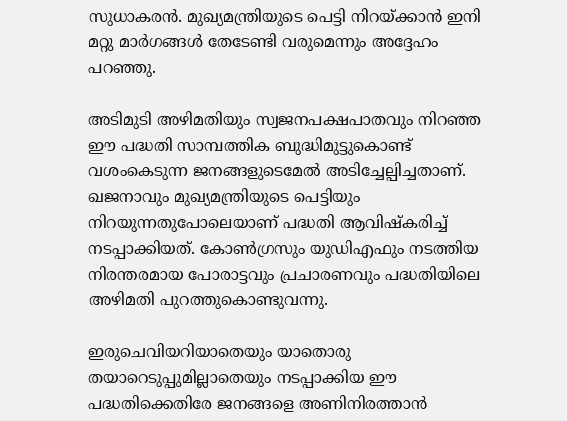സുധാകരന്‍. മുഖ്യമന്ത്രിയുടെ പെട്ടി നിറയ്ക്കാന്‍ ഇനി മറ്റു മാര്‍ഗങ്ങള്‍ തേടേണ്ടി വരുമെന്നും അദ്ദേഹം പറഞ്ഞു.

അടിമുടി അഴിമതിയും സ്വജനപക്ഷപാതവും നിറഞ്ഞ ഈ പദ്ധതി സാമ്പത്തിക ബുദ്ധിമുട്ടുകൊണ്ട് വശംകെടുന്ന ജനങ്ങളുടെമേല്‍ അടിച്ചേല്പിച്ചതാണ്. ഖജനാവും മുഖ്യമന്ത്രിയുടെ പെട്ടിയും നിറയുന്നതുപോലെയാണ് പദ്ധതി ആവിഷ്‌കരിച്ച് നടപ്പാക്കിയത്. കോണ്‍ഗ്രസും യുഡിഎഫും നടത്തിയ നിരന്തരമായ പോരാട്ടവും പ്രചാരണവും പദ്ധതിയിലെ അഴിമതി പുറത്തുകൊണ്ടുവന്നു.

ഇരുചെവിയറിയാതെയും യാതൊരു തയാറെടുപ്പുമില്ലാതെയും നടപ്പാക്കിയ ഈ പദ്ധതിക്കെതിരേ ജനങ്ങളെ അണിനിരത്താന്‍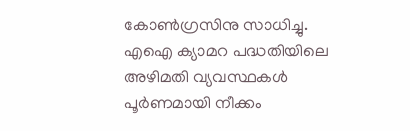കോണ്‍ഗ്രസിനു സാധിച്ചു. എഐ ക്യാമറ പദ്ധതിയിലെ അഴിമതി വ്യവസ്ഥകള്‍ പൂര്‍ണമായി നീക്കം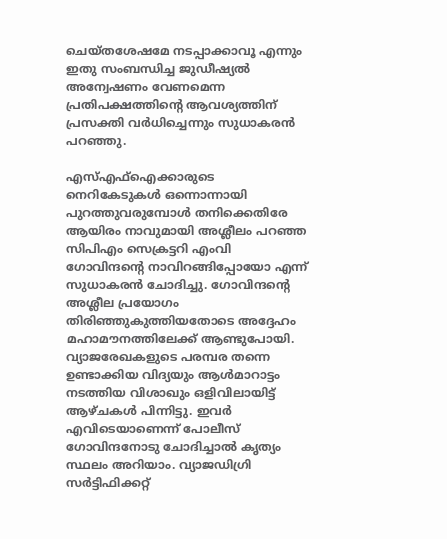ചെയ്തശേഷമേ നടപ്പാക്കാവൂ എന്നും ഇതു സംബന്ധിച്ച ജുഡീഷ്യല്‍ അന്വേഷണം വേണമെന്ന പ്രതിപക്ഷത്തിന്റെ ആവശ്യത്തിന് പ്രസക്തി വര്‍ധിച്ചെന്നും സുധാകരന്‍ പറഞ്ഞു.

എസ്എഫ്ഐക്കാരുടെ നെറികേടുകള്‍ ഒന്നൊന്നായി പുറത്തുവരുമ്പോള്‍ തനിക്കെതിരേ ആയിരം നാവുമായി അശ്ലീലം പറഞ്ഞ സിപിഎം സെക്രട്ടറി എംവി ഗോവിന്ദന്റെ നാവിറങ്ങിപ്പോയോ എന്ന് സുധാകരന്‍ ചോദിച്ചു. ഗോവിന്ദന്റെ അശ്ലീല പ്രയോഗം തിരിഞ്ഞുകുത്തിയതോടെ അദ്ദേഹം മഹാമൗനത്തിലേക്ക് ആണ്ടുപോയി. വ്യാജരേഖകളുടെ പരമ്പര തന്നെ ഉണ്ടാക്കിയ വിദ്യയും ആള്‍മാറാട്ടം നടത്തിയ വിശാഖും ഒളിവിലായിട്ട് ആഴ്ചകള്‍ പിന്നിട്ടു. ഇവര്‍ എവിടെയാണെന്ന് പോലീസ് ഗോവിന്ദനോടു ചോദിച്ചാല്‍ കൃത്യം സ്ഥലം അറിയാം. വ്യാജഡിഗ്രി സര്‍ട്ടിഫിക്കറ്റ്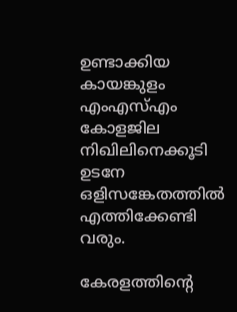ഉണ്ടാക്കിയ കായങ്കുളം എംഎസ്എം കോളജില നിഖിലിനെക്കൂടി ഉടനേ ഒളിസങ്കേതത്തില്‍ എത്തിക്കേണ്ടി വരും.

കേരളത്തിന്റെ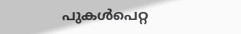പുകള്‍പെറ്റ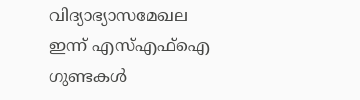വിദ്യാഭ്യാസമേഖല ഇന്ന് എസ്എഫ്ഐ ഗുണ്ടകള്‍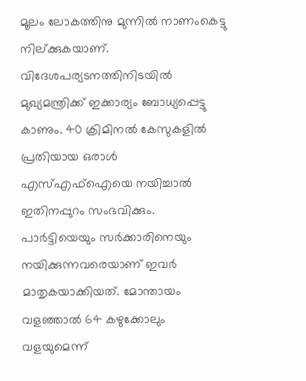മൂലം ലോകത്തിനു മുന്നില്‍ നാണംകെട്ടു നില്ക്കുകയാണ്. വിദേശപര്യടനത്തിനിടയില്‍ മുഖ്യമന്ത്രിക്ക് ഇക്കാര്യം ബോധ്യപ്പെട്ടു കാണും. 40 ക്രിമിനല്‍ കേസുകളില്‍ പ്രതിയായ ഒരാള്‍ എസ്എഫ്ഐയെ നയിച്ചാല്‍ ഇതിനപ്പുറം സംഭവിക്കും. പാര്‍ട്ടിയെയും സര്‍ക്കാരിനെയും നയിക്കുന്നവരെയാണ് ഇവര്‍ മാതൃകയാക്കിയത്. മോന്തായം വളഞ്ഞാല്‍ 64 കഴുക്കോലും വളയുമെന്ന്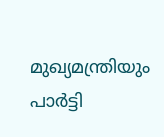മുഖ്യമന്ത്രിയും പാര്‍ട്ടി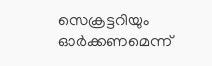സെക്രട്ടറിയും ഓര്‍ക്കണമെന്ന്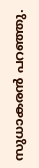സുധാകരന്‍ പറഞ്ഞു.